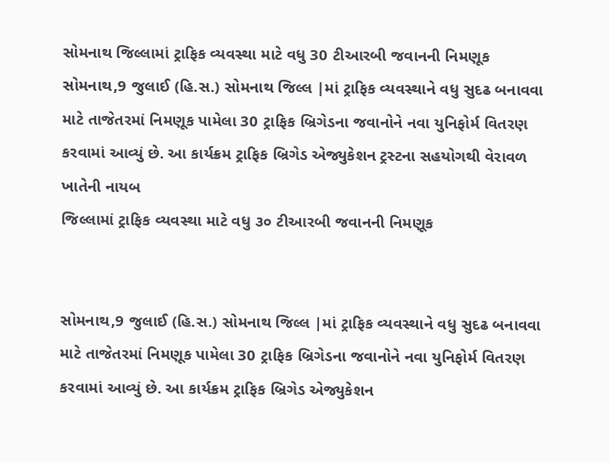સોમનાથ જિલ્લામાં ટ્રાફિક વ્યવસ્થા માટે વધુ 30 ટીઆરબી જવાનની નિમણૂક
સોમનાથ,9 જુલાઈ (હિ.સ.) સોમનાથ જિલ્લ |માં ટ્રાફિક વ્યવસ્થાને વધુ સુદઢ બનાવવા માટે તાજેતરમાં નિમણૂક પામેલા 30 ટ્રાફિક બ્રિગેડના જવાનોને નવા યુનિફોર્મ વિતરણ કરવામાં આવ્યું છે. આ કાર્યક્રમ ટ્રાફિક બ્રિગેડ એજ્યુકેશન ટ્રસ્ટના સહયોગથી વેરાવળ ખાતેની નાયબ
જિલ્લામાં ટ્રાફિક વ્યવસ્થા માટે વધુ ૩૦ ટીઆરબી જવાનની નિમણૂક


સોમનાથ,9 જુલાઈ (હિ.સ.) સોમનાથ જિલ્લ |માં ટ્રાફિક વ્યવસ્થાને વધુ સુદઢ બનાવવા માટે તાજેતરમાં નિમણૂક પામેલા 30 ટ્રાફિક બ્રિગેડના જવાનોને નવા યુનિફોર્મ વિતરણ કરવામાં આવ્યું છે. આ કાર્યક્રમ ટ્રાફિક બ્રિગેડ એજ્યુકેશન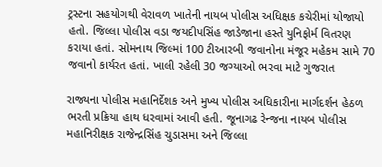ટ્રસ્ટના સહયોગથી વેરાવળ ખાતેની નાયબ પોલીસ અધિક્ષક કચેરીમાં યોજાયો હતો. જિલ્લા પોલીસ વડા જયદીપસિંહ જાડેજાના હસ્તે યુનિફોર્મ વિતરણ કરાયા હતાં. સોમનાથ જિલ્માં 100 ટીઆરબી જવાનોના મંજૂર મહેકમ સામે 70 જવાનો કાર્યરત હતાં. ખાલી રહેલી 30 જગ્યાઓ ભરવા માટે ગુજરાત

રાજ્યના પોલીસ મહાનિર્દેશક અને મુખ્ય પોલીસ અધિકારીના માર્ગદર્શન હેઠળ ભરતી પ્રક્રિયા હાથ ધરવામાં આવી હતી. જૂનાગઢ રેન્જના નાયબ પોલીસ મહાનિરીક્ષક રાજેન્દ્રસિંહ ચુડાસમા અને જિલ્લા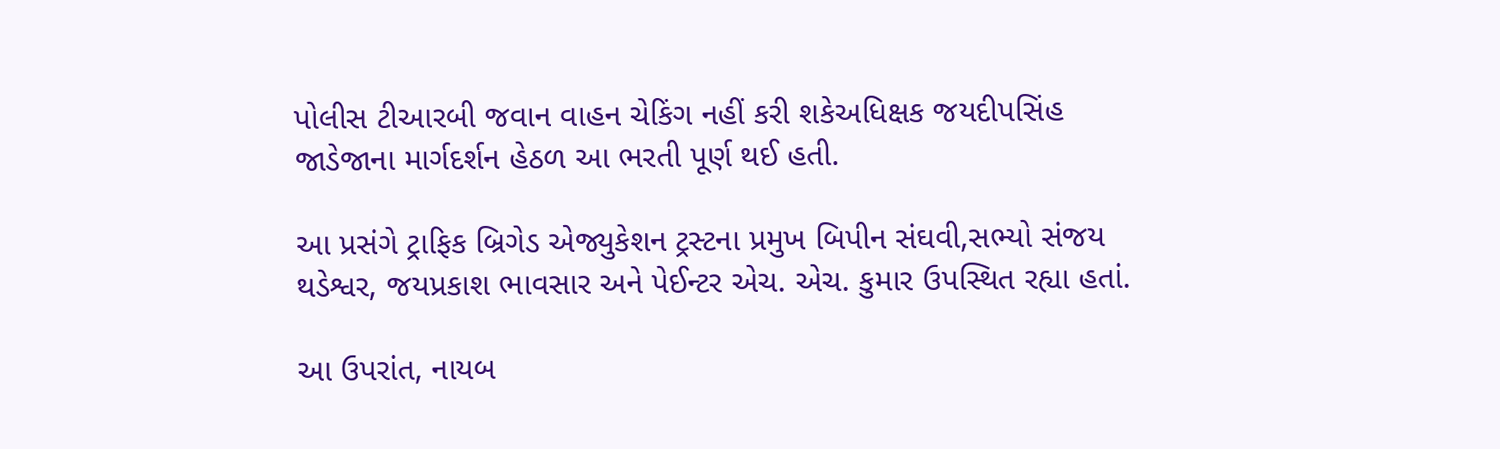પોલીસ ટીઆરબી જવાન વાહન ચેકિંગ નહીં કરી શકેઅધિક્ષક જયદીપસિંહ જાડેજાના માર્ગદર્શન હેઠળ આ ભરતી પૂર્ણ થઈ હતી.

આ પ્રસંગે ટ્રાફિક બ્રિગેડ એજ્યુકેશન ટ્રસ્ટના પ્રમુખ બિપીન સંઘવી,સભ્યો સંજય થડેશ્વર, જયપ્રકાશ ભાવસાર અને પેઈન્ટર એચ. એચ. કુમાર ઉપસ્થિત રહ્યા હતાં.

આ ઉપરાંત, નાયબ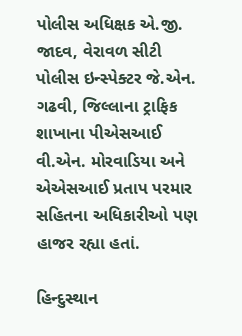પોલીસ અધિક્ષક એ.જી. જાદવ, વેરાવળ સીટી પોલીસ ઇન્સ્પેક્ટર જે.એન. ગઢવી, જિલ્લાના ટ્રાફિક શાખાના પીએસઆઈ વી.એન. મોરવાડિયા અને એએસઆઈ પ્રતાપ પરમાર સહિતના અધિકારીઓ પણ હાજર રહ્યા હતાં.

હિન્દુસ્થાન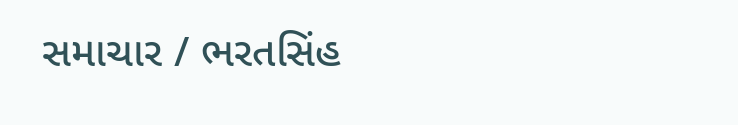સમાચાર / ભરતસિંહ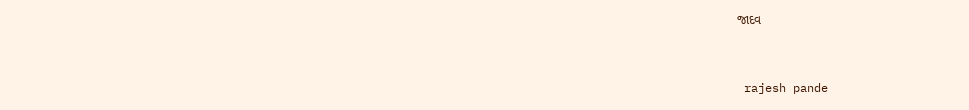જાદવ


 rajesh pande